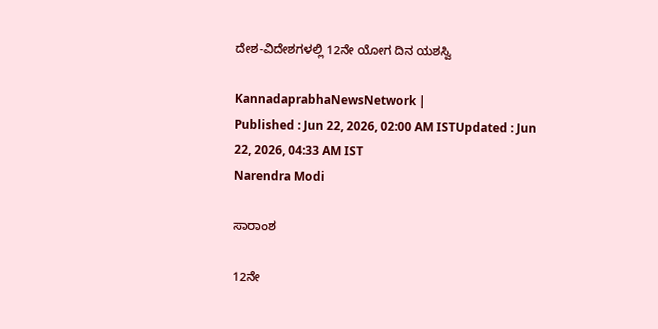ದೇಶ-ವಿದೇಶಗಳಲ್ಲಿ 12ನೇ ಯೋಗ ದಿನ ಯಶಸ್ವಿ

KannadaprabhaNewsNetwork |
Published : Jun 22, 2026, 02:00 AM ISTUpdated : Jun 22, 2026, 04:33 AM IST
Narendra Modi

ಸಾರಾಂಶ

12ನೇ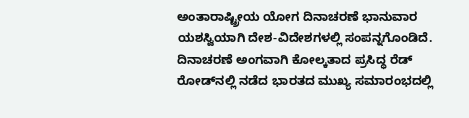ಅಂತಾರಾಷ್ಟ್ರೀಯ ಯೋಗ ದಿನಾಚರಣೆ ಭಾನುವಾರ ಯಶಸ್ವಿಯಾಗಿ ದೇಶ-ವಿದೇಶಗಳಲ್ಲಿ ಸಂಪನ್ನಗೊಂಡಿದೆ. ದಿನಾಚರಣೆ ಅಂಗವಾಗಿ ಕೋಲ್ಕತಾದ ಪ್ರಸಿದ್ಧ ರೆಡ್ ರೋಡ್‌ನಲ್ಲಿ ನಡೆದ ಭಾರತದ ಮುಖ್ಯ ಸಮಾರಂಭದಲ್ಲಿ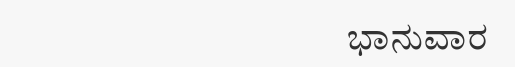ಭಾನುವಾರ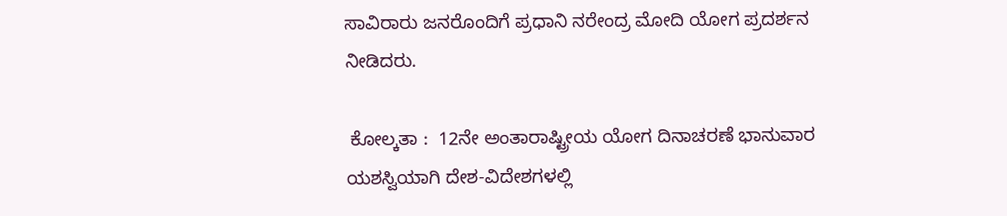ಸಾವಿರಾರು ಜನರೊಂದಿಗೆ ಪ್ರಧಾನಿ ನರೇಂದ್ರ ಮೋದಿ ಯೋಗ ಪ್ರದರ್ಶನ ನೀಡಿದರು.

 ಕೋಲ್ಕತಾ :  12ನೇ ಅಂತಾರಾಷ್ಟ್ರೀಯ ಯೋಗ ದಿನಾಚರಣೆ ಭಾನುವಾರ ಯಶಸ್ವಿಯಾಗಿ ದೇಶ-ವಿದೇಶಗಳಲ್ಲಿ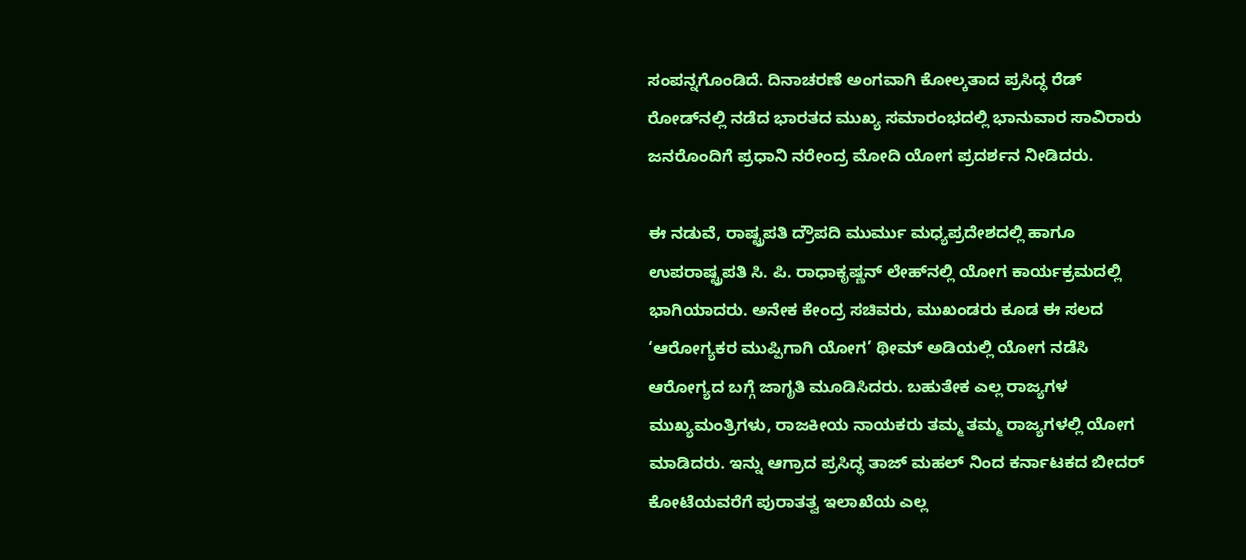ಸಂಪನ್ನಗೊಂಡಿದೆ. ದಿನಾಚರಣೆ ಅಂಗವಾಗಿ ಕೋಲ್ಕತಾದ ಪ್ರಸಿದ್ಧ ರೆಡ್ ರೋಡ್‌ನಲ್ಲಿ ನಡೆದ ಭಾರತದ ಮುಖ್ಯ ಸಮಾರಂಭದಲ್ಲಿ ಭಾನುವಾರ ಸಾವಿರಾರು ಜನರೊಂದಿಗೆ ಪ್ರಧಾನಿ ನರೇಂದ್ರ ಮೋದಿ ಯೋಗ ಪ್ರದರ್ಶನ ನೀಡಿದರು.

ಈ ನಡುವೆ, ರಾಷ್ಟ್ರಪತಿ ದ್ರೌಪದಿ ಮುರ್ಮು ಮಧ್ಯಪ್ರದೇಶದಲ್ಲಿ ಹಾಗೂ ಉಪರಾಷ್ಟ್ರಪತಿ ಸಿ. ಪಿ. ರಾಧಾಕೃಷ್ಣನ್‌ ಲೇಹ್‌ನಲ್ಲಿ ಯೋಗ ಕಾರ್ಯಕ್ರಮದಲ್ಲಿ ಭಾಗಿಯಾದರು. ಅನೇಕ ಕೇಂದ್ರ ಸಚಿವರು, ಮುಖಂಡರು ಕೂಡ ಈ ಸಲದ ‘ಆರೋಗ್ಯಕರ ಮುಪ್ಪಿಗಾಗಿ ಯೋಗ’ ಥೀಮ್‌ ಅಡಿಯಲ್ಲಿ ಯೋಗ ನಡೆಸಿ ಆರೋಗ್ಯದ ಬಗ್ಗೆ ಜಾಗೃತಿ ಮೂಡಿಸಿದರು. ಬಹುತೇಕ ಎಲ್ಲ ರಾಜ್ಯಗಳ ಮುಖ್ಯಮಂತ್ರಿಗಳು, ರಾಜಕೀಯ ನಾಯಕರು ತಮ್ಮ ತಮ್ಮ ರಾಜ್ಯಗಳಲ್ಲಿ ಯೋಗ ಮಾಡಿದರು. ಇನ್ನು ಆಗ್ರಾದ ಪ್ರಸಿದ್ಧ ತಾಜ್ ಮಹಲ್ ನಿಂದ ಕರ್ನಾಟಕದ ಬೀದರ್‌ ಕೋಟೆಯವರೆಗೆ ಪುರಾತತ್ವ ಇಲಾಖೆಯ ಎಲ್ಲ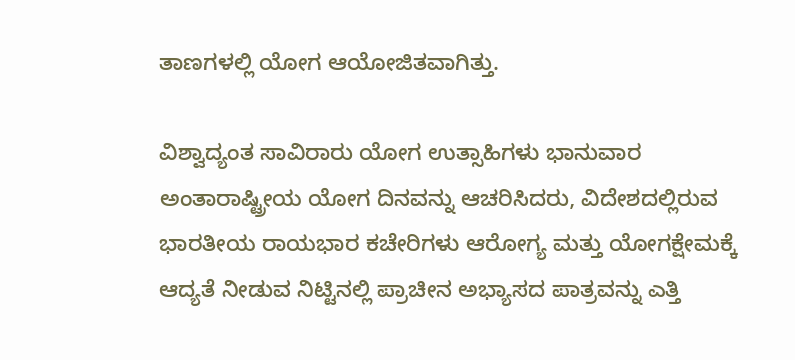ತಾಣಗಳಲ್ಲಿ ಯೋಗ ಆಯೋಜಿತವಾಗಿತ್ತು.

ವಿಶ್ವಾದ್ಯಂತ ಸಾವಿರಾರು ಯೋಗ ಉತ್ಸಾಹಿಗಳು ಭಾನುವಾರ ಅಂತಾರಾಷ್ಟ್ರೀಯ ಯೋಗ ದಿನವನ್ನು ಆಚರಿಸಿದರು, ವಿದೇಶದಲ್ಲಿರುವ ಭಾರತೀಯ ರಾಯಭಾರ ಕಚೇರಿಗಳು ಆರೋಗ್ಯ ಮತ್ತು ಯೋಗಕ್ಷೇಮಕ್ಕೆ ಆದ್ಯತೆ ನೀಡುವ ನಿಟ್ಟಿನಲ್ಲಿ ಪ್ರಾಚೀನ ಅಭ್ಯಾಸದ ಪಾತ್ರವನ್ನು ಎತ್ತಿ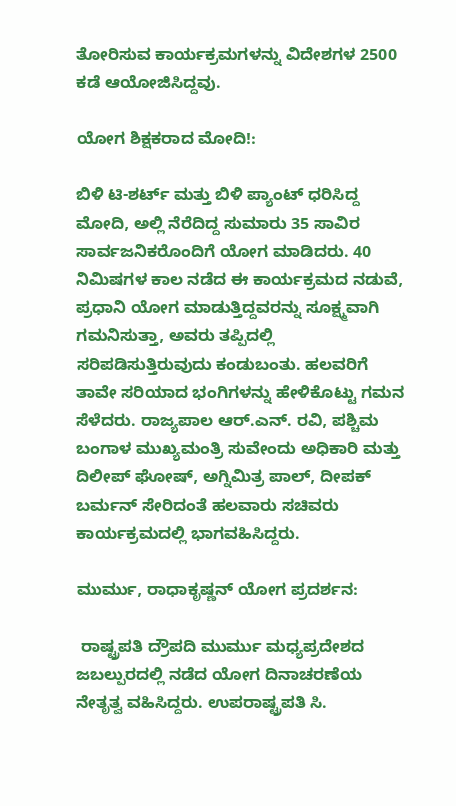ತೋರಿಸುವ ಕಾರ್ಯಕ್ರಮಗಳನ್ನು ವಿದೇಶಗಳ 2500 ಕಡೆ ಆಯೋಜಿಸಿದ್ದವು.

ಯೋಗ ಶಿಕ್ಷಕರಾದ ಮೋದಿ!:

ಬಿಳಿ ಟಿ-ಶರ್ಟ್ ಮತ್ತು ಬಿಳಿ ಪ್ಯಾಂಟ್ ಧರಿಸಿದ್ದ ಮೋದಿ, ಅಲ್ಲಿ ನೆರೆದಿದ್ದ ಸುಮಾರು 35 ಸಾವಿರ ಸಾರ್ವಜನಿಕರೊಂದಿಗೆ ಯೋಗ ಮಾಡಿದರು. 40 ನಿಮಿಷಗಳ ಕಾಲ ನಡೆದ ಈ ಕಾರ್ಯಕ್ರಮದ ನಡುವೆ, ಪ್ರಧಾನಿ ಯೋಗ ಮಾಡುತ್ತಿದ್ದವರನ್ನು ಸೂಕ್ಷ್ಮವಾಗಿ ಗಮನಿಸುತ್ತಾ, ಅವರು ತಪ್ಪಿದಲ್ಲಿ ಸರಿಪಡಿಸುತ್ತಿರುವುದು ಕಂಡುಬಂತು. ಹಲವರಿಗೆ ತಾವೇ ಸರಿಯಾದ ಭಂಗಿಗಳನ್ನು ಹೇಳಿಕೊಟ್ಟು ಗಮನ ಸೆಳೆದರು. ರಾಜ್ಯಪಾಲ ಆರ್.ಎನ್. ರವಿ, ಪಶ್ಚಿಮ ಬಂಗಾಳ ಮುಖ್ಯಮಂತ್ರಿ ಸುವೇಂದು ಅಧಿಕಾರಿ ಮತ್ತು ದಿಲೀಪ್ ಘೋಷ್, ಅಗ್ನಿಮಿತ್ರ ಪಾಲ್, ದೀಪಕ್ ಬರ್ಮನ್ ಸೇರಿದಂತೆ ಹಲವಾರು ಸಚಿವರು ಕಾರ್ಯಕ್ರಮದಲ್ಲಿ ಭಾಗವಹಿಸಿದ್ದರು.

ಮುರ್ಮು, ರಾಧಾಕೃಷ್ಣನ್‌ ಯೋಗ ಪ್ರದರ್ಶನ:

 ರಾಷ್ಟ್ರಪತಿ ದ್ರೌಪದಿ ಮುರ್ಮು ಮಧ್ಯಪ್ರದೇಶದ ಜಬಲ್ಪುರದಲ್ಲಿ ನಡೆದ ಯೋಗ ದಿನಾಚರಣೆಯ ನೇತೃತ್ವ ವಹಿಸಿದ್ದರು. ಉಪರಾಷ್ಟ್ರಪತಿ ಸಿ.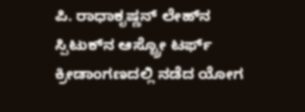ಪಿ. ರಾಧಾಕೃಷ್ಣನ್ ಲೇಹ್‌ನ ಸ್ಪಿಟುಕ್‌ನ ಆಸ್ಟ್ರೋ ಟರ್ಫ್ ಕ್ರೀಡಾಂಗಣದಲ್ಲಿ ನಡೆದ ಯೋಗ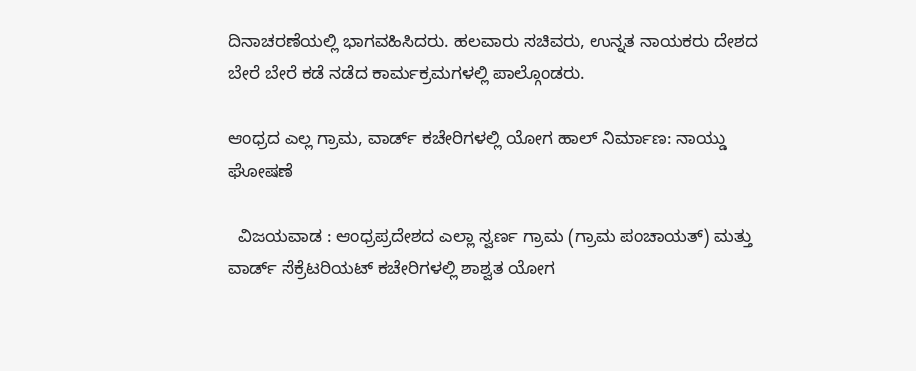ದಿನಾಚರಣೆಯಲ್ಲಿ ಭಾಗವಹಿಸಿದರು. ಹಲವಾರು ಸಚಿವರು, ಉನ್ನತ ನಾಯಕರು ದೇಶದ ಬೇರೆ ಬೇರೆ ಕಡೆ ನಡೆದ ಕಾರ್ಮಕ್ರಮಗಳಲ್ಲಿ ಪಾಲ್ಗೊಂಡರು.

ಆಂಧ್ರದ ಎಲ್ಲ ಗ್ರಾಮ, ವಾರ್ಡ್‌ ಕಚೇರಿಗಳಲ್ಲಿ ಯೋಗ ಹಾಲ್‌ ನಿರ್ಮಾಣ: ನಾಯ್ಡು ಘೋಷಣೆ

  ವಿಜಯವಾಡ : ಆಂಧ್ರಪ್ರದೇಶದ ಎಲ್ಲಾ ಸ್ವರ್ಣ ಗ್ರಾಮ (ಗ್ರಾಮ ಪಂಚಾಯತ್‌) ಮತ್ತು ವಾರ್ಡ್ ಸೆಕ್ರೆಟರಿಯಟ್ ಕಚೇರಿಗಳಲ್ಲಿ ಶಾಶ್ವತ ಯೋಗ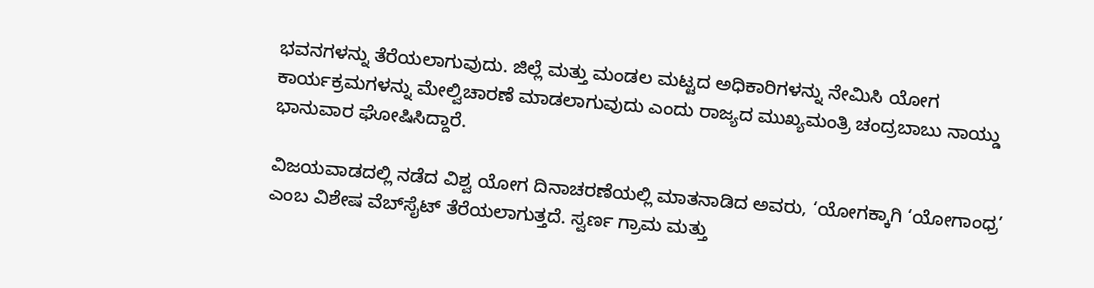ಭವನಗಳನ್ನು ತೆರೆಯಲಾಗುವುದು. ಜಿಲ್ಲೆ ಮತ್ತು ಮಂಡಲ ಮಟ್ಟದ ಅಧಿಕಾರಿಗಳನ್ನು ನೇಮಿಸಿ ಯೋಗ ಕಾರ್ಯಕ್ರಮಗಳನ್ನು ಮೇಲ್ವಿಚಾರಣೆ ಮಾಡಲಾಗುವುದು ಎಂದು ರಾಜ್ಯದ ಮುಖ್ಯಮಂತ್ರಿ ಚಂದ್ರಬಾಬು ನಾಯ್ಡು ಭಾನುವಾರ ಘೋಷಿಸಿದ್ದಾರೆ.

ವಿಜಯವಾಡದಲ್ಲಿ ನಡೆದ ವಿಶ್ವ ಯೋಗ ದಿನಾಚರಣೆಯಲ್ಲಿ ಮಾತನಾಡಿದ ಅವರು, ‘ಯೋಗಕ್ಕಾಗಿ ‘ಯೋಗಾಂಧ್ರ’ ಎಂಬ ವಿಶೇಷ ವೆಬ್‌ಸೈಟ್ ತೆರೆಯಲಾಗುತ್ತದೆ. ಸ್ವರ್ಣ ಗ್ರಾಮ ಮತ್ತು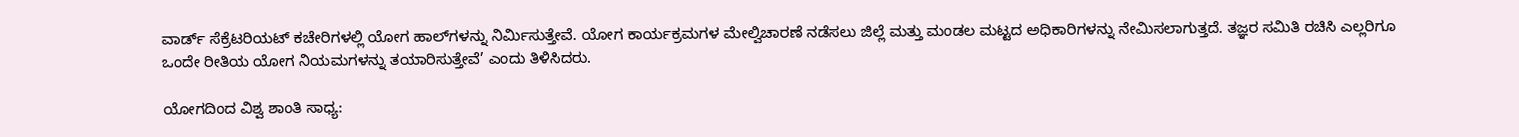ವಾರ್ಡ್ ಸೆಕ್ರೆಟರಿಯಟ್ ಕಚೇರಿಗಳಲ್ಲಿ ಯೋಗ ಹಾಲ್‌ಗಳನ್ನು ನಿರ್ಮಿಸುತ್ತೇವೆ. ಯೋಗ ಕಾರ್ಯಕ್ರಮಗಳ ಮೇಲ್ವಿಚಾರಣೆ ನಡೆಸಲು ಜಿಲ್ಲೆ ಮತ್ತು ಮಂಡಲ ಮಟ್ಟದ ಅಧಿಕಾರಿಗಳನ್ನು ನೇಮಿಸಲಾಗುತ್ತದೆ. ತಜ್ಞರ ಸಮಿತಿ ರಚಿಸಿ ಎಲ್ಲರಿಗೂ ಒಂದೇ ರೀತಿಯ ಯೋಗ ನಿಯಮಗಳನ್ನು ತಯಾರಿಸುತ್ತೇವೆ’ ಎಂದು ತಿಳಿಸಿದರು.

ಯೋಗದಿಂದ ವಿಶ್ವ ಶಾಂತಿ ಸಾಧ್ಯ: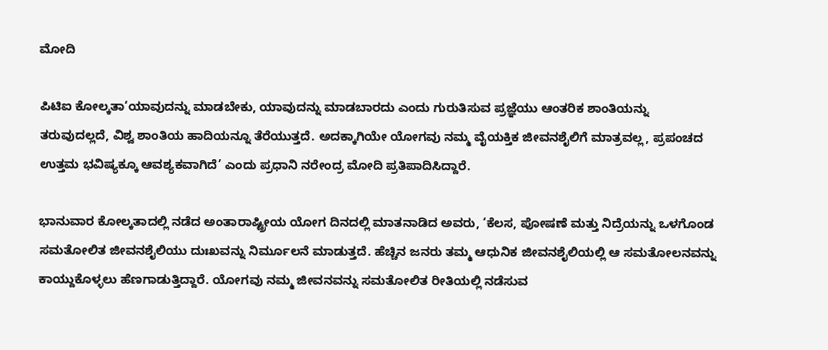ಮೋದಿ

ಪಿಟಿಐ ಕೋಲ್ಕತಾ‘ಯಾವುದನ್ನು ಮಾಡಬೇಕು, ಯಾವುದನ್ನು ಮಾಡಬಾರದು ಎಂದು ಗುರುತಿಸುವ ಪ್ರಜ್ಞೆಯು ಆಂತರಿಕ ಶಾಂತಿಯನ್ನು ತರುವುದಲ್ಲದೆ, ವಿಶ್ವ ಶಾಂತಿಯ ಹಾದಿಯನ್ನೂ ತೆರೆಯುತ್ತದೆ. ಅದಕ್ಕಾಗಿಯೇ ಯೋಗವು ನಮ್ಮ ವೈಯಕ್ತಿಕ ಜೀವನಶೈಲಿಗೆ ಮಾತ್ರವಲ್ಲ, ಪ್ರಪಂಚದ ಉತ್ತಮ ಭವಿಷ್ಯಕ್ಕೂ ಆವಶ್ಯಕವಾಗಿದೆ’ ಎಂದು ಪ್ರಧಾನಿ ನರೇಂದ್ರ ಮೋದಿ ಪ್ರತಿಪಾದಿಸಿದ್ದಾರೆ.

ಭಾನುವಾರ ಕೋಲ್ಕತಾದಲ್ಲಿ ನಡೆದ ಅಂತಾರಾಷ್ಟ್ರೀಯ ಯೋಗ ದಿನದಲ್ಲಿ ಮಾತನಾಡಿದ ಅವರು, ‘ಕೆಲಸ, ಪೋಷಣೆ ಮತ್ತು ನಿದ್ರೆಯನ್ನು ಒಳಗೊಂಡ ಸಮತೋಲಿತ ಜೀವನಶೈಲಿಯು ದುಃಖವನ್ನು ನಿರ್ಮೂಲನೆ ಮಾಡುತ್ತದೆ. ಹೆಚ್ಚಿನ ಜನರು ತಮ್ಮ ಆಧುನಿಕ ಜೀವನಶೈಲಿಯಲ್ಲಿ ಆ ಸಮತೋಲನವನ್ನು ಕಾಯ್ದುಕೊಳ್ಳಲು ಹೆಣಗಾಡುತ್ತಿದ್ದಾರೆ. ಯೋಗವು ನಮ್ಮ ಜೀವನವನ್ನು ಸಮತೋಲಿತ ರೀತಿಯಲ್ಲಿ ನಡೆಸುವ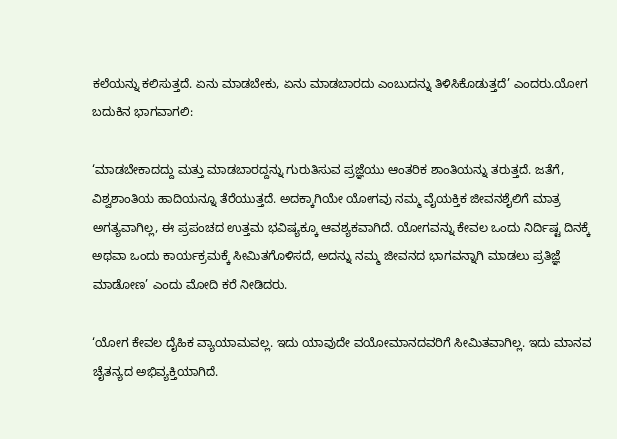ಕಲೆಯನ್ನು ಕಲಿಸುತ್ತದೆ. ಏನು ಮಾಡಬೇಕು, ಏನು ಮಾಡಬಾರದು ಎಂಬುದನ್ನು ತಿಳಿಸಿಕೊಡುತ್ತದೆ’ ಎಂದರು.ಯೋಗ ಬದುಕಿನ ಭಾಗವಾಗಲಿ:

‘ಮಾಡಬೇಕಾದದ್ದು ಮತ್ತು ಮಾಡಬಾರದ್ದನ್ನು ಗುರುತಿಸುವ ಪ್ರಜ್ಞೆಯು ಆಂತರಿಕ ಶಾಂತಿಯನ್ನು ತರುತ್ತದೆ. ಜತೆಗೆ, ವಿಶ್ವಶಾಂತಿಯ ಹಾದಿಯನ್ನೂ ತೆರೆಯುತ್ತದೆ. ಅದಕ್ಕಾಗಿಯೇ ಯೋಗವು ನಮ್ಮ ವೈಯಕ್ತಿಕ ಜೀವನಶೈಲಿಗೆ ಮಾತ್ರ ಅಗತ್ಯವಾಗಿಲ್ಲ, ಈ ಪ್ರಪಂಚದ ಉತ್ತಮ ಭವಿಷ್ಯಕ್ಕೂ ಆವಶ್ಯಕವಾಗಿದೆ. ಯೋಗವನ್ನು ಕೇವಲ ಒಂದು ನಿರ್ದಿಷ್ಟ ದಿನಕ್ಕೆ ಅಥವಾ ಒಂದು ಕಾರ್ಯಕ್ರಮಕ್ಕೆ ಸೀಮಿತಗೊಳಿಸದೆ, ಅದನ್ನು ನಮ್ಮ ಜೀವನದ ಭಾಗವನ್ನಾಗಿ ಮಾಡಲು ಪ್ರತಿಜ್ಞೆ ಮಾಡೋಣ’ ಎಂದು ಮೋದಿ ಕರೆ ನೀಡಿದರು.

‘ಯೋಗ ಕೇವಲ ದೈಹಿಕ ವ್ಯಾಯಾಮವಲ್ಲ. ಇದು ಯಾವುದೇ ವಯೋಮಾನದವರಿಗೆ ಸೀಮಿತವಾಗಿಲ್ಲ. ಇದು ಮಾನವ ಚೈತನ್ಯದ ಅಭಿವ್ಯಕ್ತಿಯಾಗಿದೆ.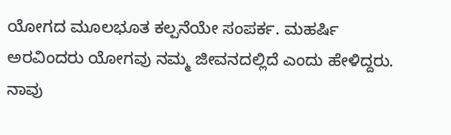ಯೋಗದ ಮೂಲಭೂತ ಕಲ್ಪನೆಯೇ ಸಂಪರ್ಕ. ಮಹರ್ಷಿ ಅರವಿಂದರು ಯೋಗವು ನಮ್ಮ ಜೀವನದಲ್ಲಿದೆ ಎಂದು ಹೇಳಿದ್ದರು. ನಾವು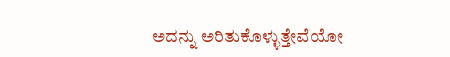ಅದನ್ನು ಅರಿತುಕೊಳ್ಳುತ್ತೇವೆಯೋ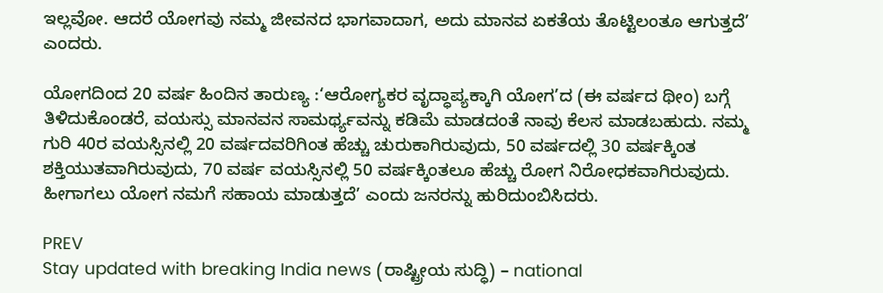ಇಲ್ಲವೋ. ಆದರೆ ಯೋಗವು ನಮ್ಮ ಜೀವನದ ಭಾಗವಾದಾಗ, ಅದು ಮಾನವ ಏಕತೆಯ ತೊಟ್ಟಿಲಂತೂ ಆಗುತ್ತದೆ’ ಎಂದರು.

ಯೋಗದಿಂದ 20 ವರ್ಷ ಹಿಂದಿನ ತಾರುಣ್ಯ :‘ಆರೋಗ್ಯಕರ ವೃದ್ಧಾಪ್ಯಕ್ಕಾಗಿ ಯೋಗ’ದ (ಈ ವರ್ಷದ ಥೀಂ) ಬಗ್ಗೆ ತಿಳಿದುಕೊಂಡರೆ, ವಯಸ್ಸು ಮಾನವನ ಸಾಮರ್ಥ್ಯವನ್ನು ಕಡಿಮೆ ಮಾಡದಂತೆ ನಾವು ಕೆಲಸ ಮಾಡಬಹುದು. ನಮ್ಮ ಗುರಿ 40ರ ವಯಸ್ಸಿನಲ್ಲಿ 20 ವರ್ಷದವರಿಗಿಂತ ಹೆಚ್ಚು ಚುರುಕಾಗಿರುವುದು, 50 ವರ್ಷದಲ್ಲಿ 30 ವರ್ಷಕ್ಕಿಂತ ಶಕ್ತಿಯುತವಾಗಿರುವುದು, 70 ವರ್ಷ ವಯಸ್ಸಿನಲ್ಲಿ 50 ವರ್ಷಕ್ಕಿಂತಲೂ ಹೆಚ್ಚು ರೋಗ ನಿರೋಧಕವಾಗಿರುವುದು. ಹೀಗಾಗಲು ಯೋಗ ನಮಗೆ ಸಹಾಯ ಮಾಡುತ್ತದೆ’ ಎಂದು ಜನರನ್ನು ಹುರಿದುಂಬಿಸಿದರು.

PREV
Stay updated with breaking India news (ರಾಷ್ಟ್ರೀಯ ಸುದ್ಧಿ) – national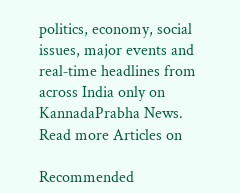politics, economy, social issues, major events and real‑time headlines from across India only on KannadaPrabha News.
Read more Articles on

Recommended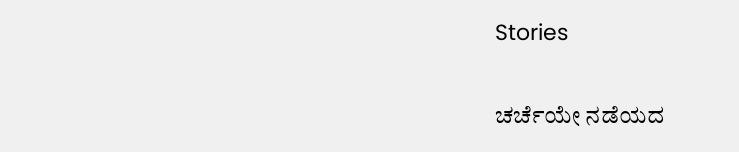Stories

ಚರ್ಚೆಯೇ ನಡೆಯದ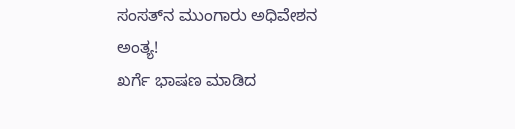ಸಂಸತ್‌ನ ಮುಂಗಾರು ಅಧಿವೇಶನ ಅಂತ್ಯ!
ಖರ್ಗೆ ಭಾಷಣ ಮಾಡಿದ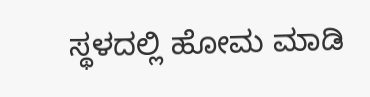ಸ್ಥಳದಲ್ಲಿ ಹೋಮ ಮಾಡಿ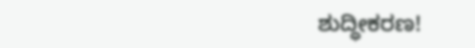ಶುದ್ಧೀಕರಣ!